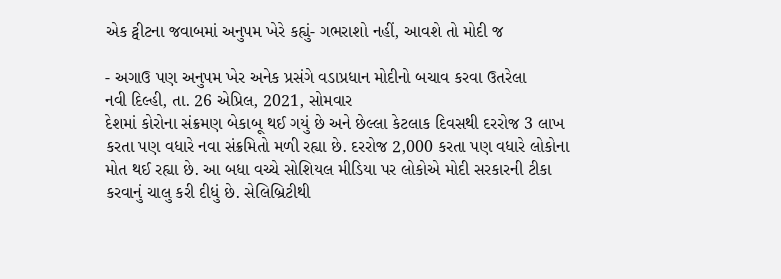એક ટ્વીટના જવાબમાં અનુપમ ખેરે કહ્યું- ગભરાશો નહીં, આવશે તો મોદી જ

- અગાઉ પણ અનુપમ ખેર અનેક પ્રસંગે વડાપ્રધાન મોદીનો બચાવ કરવા ઉતરેલા
નવી દિલ્હી, તા. 26 એપ્રિલ, 2021, સોમવાર
દેશમાં કોરોના સંક્રમણ બેકાબૂ થઈ ગયું છે અને છેલ્લા કેટલાક દિવસથી દરરોજ 3 લાખ કરતા પણ વધારે નવા સંક્રમિતો મળી રહ્યા છે. દરરોજ 2,000 કરતા પણ વધારે લોકોના મોત થઈ રહ્યા છે. આ બધા વચ્ચે સોશિયલ મીડિયા પર લોકોએ મોદી સરકારની ટીકા કરવાનું ચાલુ કરી દીધું છે. સેલિબ્રિટીથી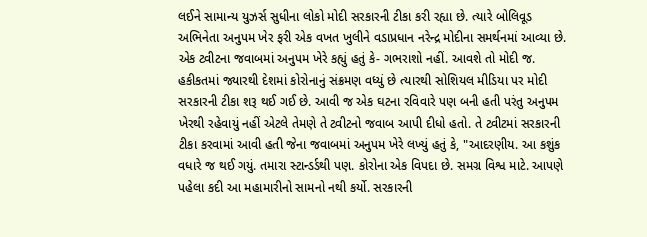લઈને સામાન્ય યુઝર્સ સુધીના લોકો મોદી સરકારની ટીકા કરી રહ્યા છે. ત્યારે બોલિવૂડ અભિનેતા અનુપમ ખેર ફરી એક વખત ખુલીને વડાપ્રધાન નરેન્દ્ર મોદીના સમર્થનમાં આવ્યા છે. એક ટ્વીટના જવાબમાં અનુપમ ખેરે કહ્યું હતું કે- ગભરાશો નહીં. આવશે તો મોદી જ.
હકીકતમાં જ્યારથી દેશમાં કોરોનાનું સંક્રમણ વધ્યું છે ત્યારથી સોશિયલ મીડિયા પર મોદી સરકારની ટીકા શરૂ થઈ ગઈ છે. આવી જ એક ઘટના રવિવારે પણ બની હતી પરંતુ અનુપમ ખેરથી રહેવાયું નહીં એટલે તેમણે તે ટ્વીટનો જવાબ આપી દીધો હતો. તે ટ્વીટમાં સરકારની ટીકા કરવામાં આવી હતી જેના જવાબમાં અનુપમ ખેરે લખ્યું હતું કે, "આદરણીય. આ કશુંક વધારે જ થઈ ગયું. તમારા સ્ટાન્ડર્ડથી પણ. કોરોના એક વિપદા છે. સમગ્ર વિશ્વ માટે. આપણે પહેલા કદી આ મહામારીનો સામનો નથી કર્યો. સરકારની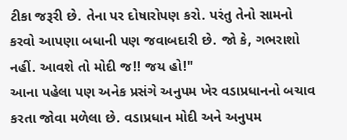ટીકા જરૂરી છે. તેના પર દોષારોપણ કરો. પરંતુ તેનો સામનો કરવો આપણા બધાની પણ જવાબદારી છે. જો કે, ગભરાશો નહીં. આવશે તો મોદી જ!! જય હો!"
આના પહેલા પણ અનેક પ્રસંગે અનુપમ ખેર વડાપ્રધાનનો બચાવ કરતા જોવા મળેલા છે. વડાપ્રધાન મોદી અને અનુપમ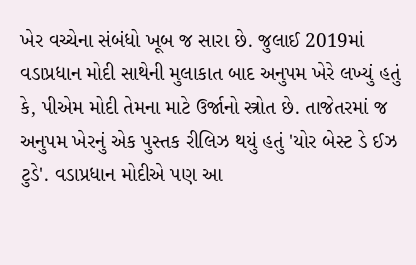ખેર વચ્ચેના સંબંધો ખૂબ જ સારા છે. જુલાઈ 2019માં વડાપ્રધાન મોદી સાથેની મુલાકાત બાદ અનુપમ ખેરે લખ્યું હતું કે, પીએમ મોદી તેમના માટે ઉર્જાનો સ્ત્રોત છે. તાજેતરમાં જ અનુપમ ખેરનું એક પુસ્તક રીલિઝ થયું હતું 'યોર બેસ્ટ ડે ઈઝ ટુડે'. વડાપ્રધાન મોદીએ પણ આ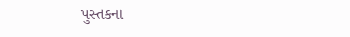પુસ્તકના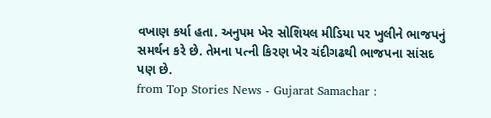વખાણ કર્યા હતા. અનુપમ ખેર સોશિયલ મીડિયા પર ખુલીને ભાજપનું સમર્થન કરે છે. તેમના પત્ની કિરણ ખેર ચંદીગઢથી ભાજપના સાંસદ પણ છે.
from Top Stories News - Gujarat Samachar :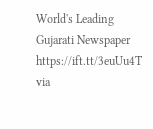World's Leading Gujarati Newspaper https://ift.tt/3euUu4T
via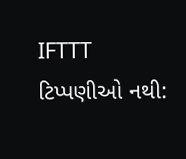IFTTT
ટિપ્પણીઓ નથી: